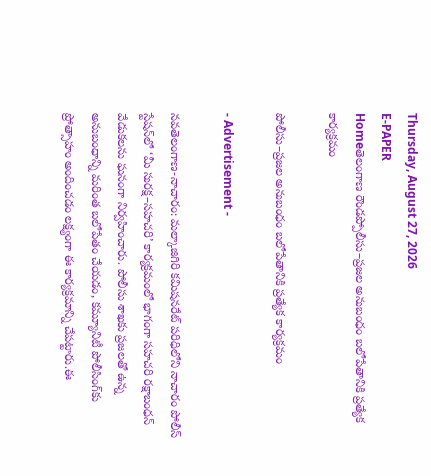Thursday, August 27, 2026
E-PAPER
Homeతెలంగాణ రౌండప్పోలీసు–ప్రజల అనుబంధం బలోపేతానికి ప్రత్యేక కార్యక్రమం

పోలీసు–ప్రజల అనుబంధం బలోపేతానికి ప్రత్యేక కార్యక్రమం

- Advertisement -

నవతెలంగాణ-నాచారం: మల్కాజిగిరి కమిషనరేట్ పరిధిలోని నాచారం పోలీస్ స్టేషన్‌లో ‘మీ సురక్ష–సహచరి’ కార్యక్రమంలో భాగంగా సహచరి రక్షాబంధన్ వేడుకలను ఘనంగా నిర్వహించారు. పోలీసు శాఖకు ప్రజలతో ఉన్న అనుబంధాన్ని మరింత బలోపేతం చేయడం, కమ్యూనిటీ పోలీసింగ్‌కు ప్రోత్సాహం అందించడం లక్ష్యంగా ఈ కార్యక్రమాన్ని చేపట్టారు.ఈ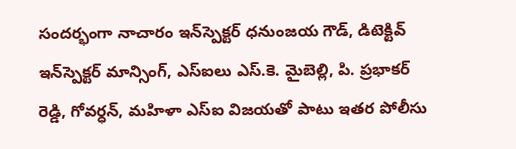సందర్భంగా నాచారం ఇన్‌స్పెక్టర్ ధనుంజయ గౌడ్, డిటెక్టివ్ ఇన్‌స్పెక్టర్ మాన్సింగ్, ఎస్‌ఐలు ఎస్.కె. మైబెల్లి, పి. ప్రభాకర్ రెడ్డి, గోవర్ధన్, మహిళా ఎస్‌ఐ విజయతో పాటు ఇతర పోలీసు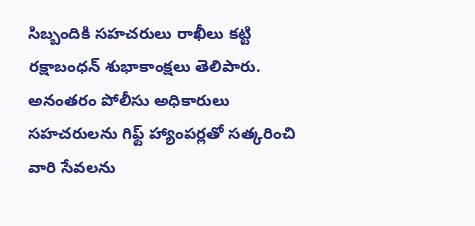సిబ్బందికి సహచరులు రాఖీలు కట్టి రక్షాబంధన్ శుభాకాంక్షలు తెలిపారు. అనంతరం పోలీసు అధికారులు సహచరులను గిఫ్ట్ హ్యాంపర్లతో సత్కరించి వారి సేవలను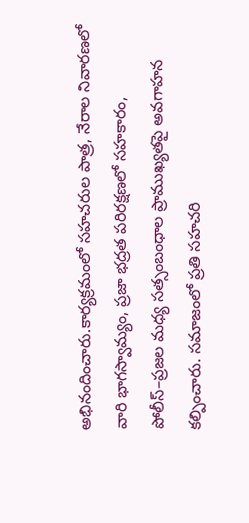అభినందించారు.కార్యక్రమంలో సహచరుల పాత్ర, నేరాల నివారణలో వారి భాగస్వామ్యం, ప్రజా భద్రత పరిరక్షణలో సహకారం, పోలీస్–ప్రజల మధ్య సత్సంబంధాల ప్రాముఖ్యతపై అవగాహన కల్పించారు. సమాజంలో ప్రతి సహచరి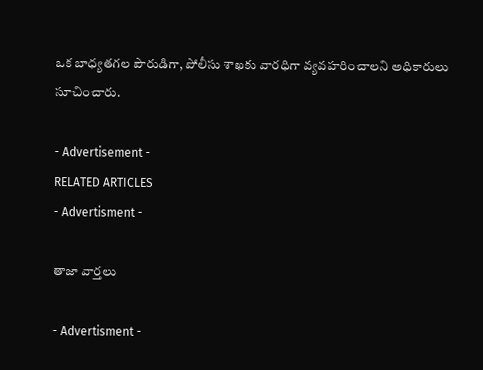ఒక బాధ్యతగల పౌరుడిగా, పోలీసు శాఖకు వారధిగా వ్యవహరించాలని అధికారులు సూచించారు.

- Advertisement -
RELATED ARTICLES
- Advertisment -

తాజా వార్తలు

- Advertisment -